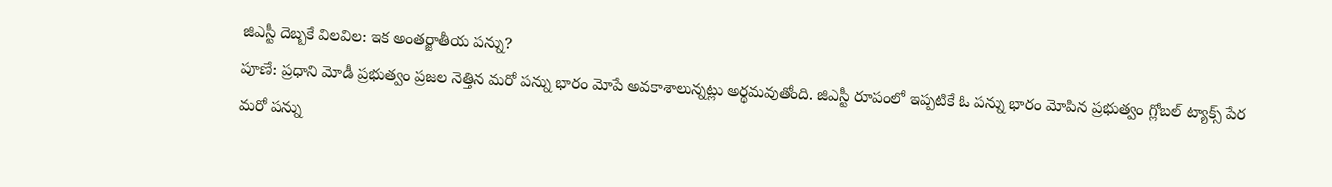జిఎస్టీ దెబ్బకే విలవిల: ఇక అంతర్జాతీయ పన్ను?
పూణే: ప్రధాని మోడీ ప్రభుత్వం ప్రజల నెత్తిన మరో పన్ను భారం మోపే అవకాశాలున్నట్లు అర్థమవుతోంది. జిఎస్టీ రూపంలో ఇప్పటికే ఓ పన్ను భారం మోపిన ప్రభుత్వం గ్లోబల్ ట్యాక్స్ పేర మరో పన్ను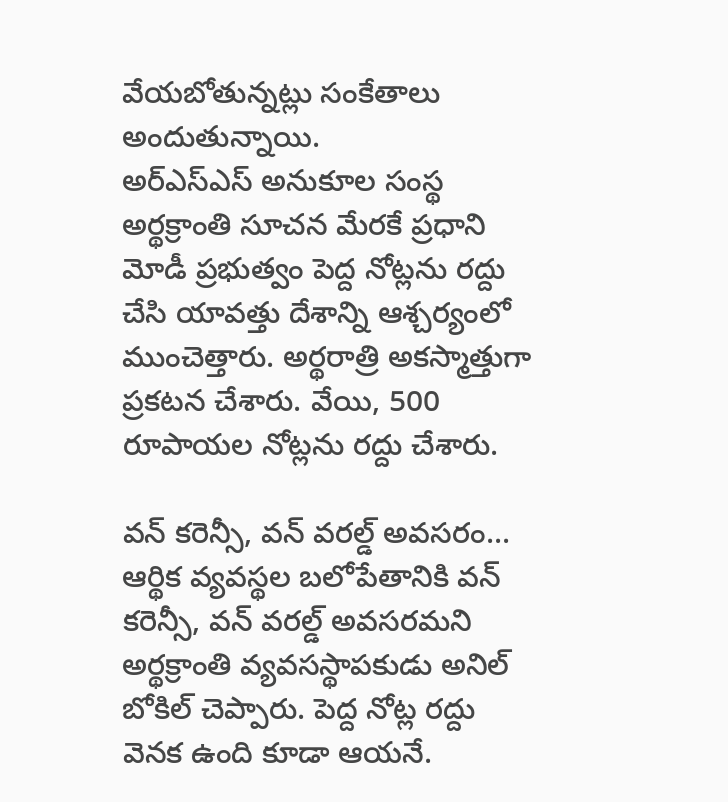వేయబోతున్నట్లు సంకేతాలు అందుతున్నాయి.
అర్ఎస్ఎస్ అనుకూల సంస్థ అర్థక్రాంతి సూచన మేరకే ప్రధాని మోడీ ప్రభుత్వం పెద్ద నోట్లను రద్దు చేసి యావత్తు దేశాన్ని ఆశ్చర్యంలో ముంచెత్తారు. అర్థరాత్రి అకస్మాత్తుగా ప్రకటన చేశారు. వేయి, 500 రూపాయల నోట్లను రద్దు చేశారు.

వన్ కరెన్సీ, వన్ వరల్డ్ అవసరం...
ఆర్థిక వ్యవస్థల బలోపేతానికి వన్ కరెన్సీ, వన్ వరల్డ్ అవసరమని అర్థక్రాంతి వ్యవసస్థాపకుడు అనిల్ బోకిల్ చెప్పారు. పెద్ద నోట్ల రద్దు వెనక ఉంది కూడా ఆయనే.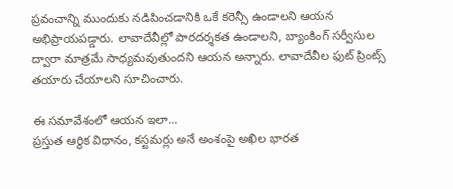ప్రవంచాన్ని ముందుకు నడిపించడానికి ఒకే కరెన్సీ ఉండాలని ఆయన అభిప్రాయపడ్డారు. లావాదేవీల్లో పారదర్శకత ఉండాలని, బ్యాంకింగ్ సర్వీసుల ద్వారా మాత్రమే సాధ్యమవుతుందని ఆయన అన్నారు. లావాదేవీల ఫుట్ ప్రింట్స్ తయారు చేయాలని సూచించారు.

ఈ సమావేశంలో ఆయన ఇలా...
ప్రస్తుత ఆర్థిక విధానం, కస్టమర్లు అనే అంశంపై అఖిల భారత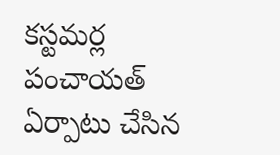కస్టమర్ల పంచాయత్ ఏర్పాటు చేసిన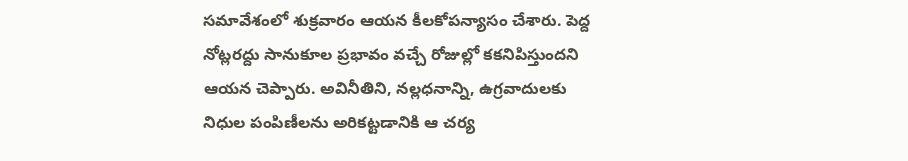సమావేశంలో శుక్రవారం ఆయన కీలకోపన్యాసం చేశారు. పెద్ద నోట్లరద్దు సానుకూల ప్రభావం వచ్చే రోజుల్లో కకనిపిస్తుందని ఆయన చెప్పారు. అవినీతిని, నల్లధనాన్ని, ఉగ్రవాదులకు నిధుల పంపిణీలను అరికట్టడానికి ఆ చర్య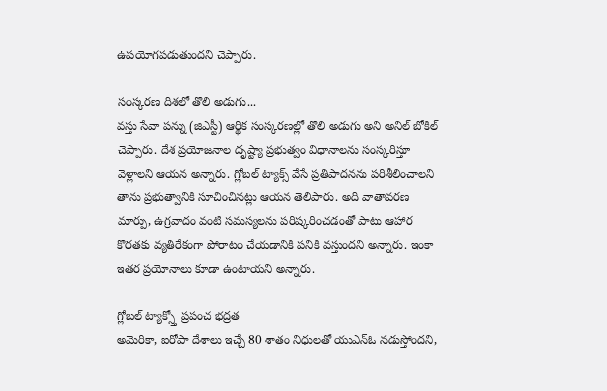ఉపయోగపడుతుందని చెప్పారు.

సంస్కరణ దిశలో తొలి అడుగు...
వస్తు సేవా పన్ను (జిఎస్టీ) ఆర్థిక సంస్కరణల్లో తొలి అడుగు అని అనిల్ బోకిల్ చెప్పారు. దేశ ప్రయోజనాల దృష్ట్యా ప్రభుత్వం విధానాలను సంస్కరిస్తూ వెళ్లాలని ఆయన అన్నారు. గ్లోబల్ ట్యాక్స్ వేసే ప్రతిపాదనను పరిశీలించాలని తాను ప్రభుత్వానికి సూచించినట్లు ఆయన తెలిపారు. అది వాతావరణ మార్పు, ఉగ్రవాదం వంటి సమస్యలను పరిష్కరించడంతో పాటు ఆహార కొరతకు వ్యతిరేకంగా పోరాటం చేయడానికి పనికి వస్తుందని అన్నారు. ఇంకా ఇతర ప్రయోనాలు కూడా ఉంటాయని అన్నారు.

గ్లోబల్ ట్యాక్స్తో ప్రపంచ భద్రత
అమెరికా, ఐరోపా దేశాలు ఇచ్చే 80 శాతం నిధులతో యుఎన్ఓ నడుస్తోందని,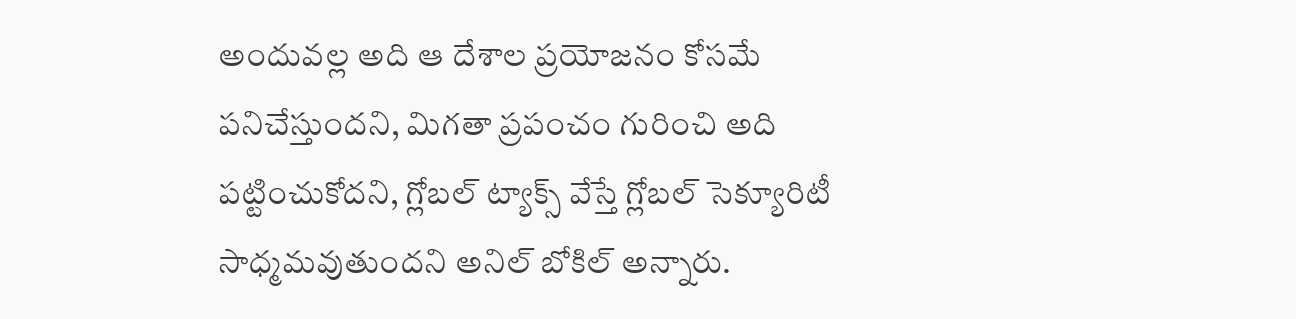అందువల్ల అది ఆ దేశాల ప్రయోజనం కోసమే పనిచేస్తుందని, మిగతా ప్రపంచం గురించి అది పట్టించుకోదని, గ్లోబల్ ట్యాక్స్ వేస్తే గ్లోబల్ సెక్యూరిటీ సాధ్మమవుతుందని అనిల్ బోకిల్ అన్నారు.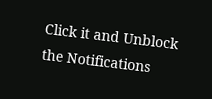Click it and Unblock the Notifications